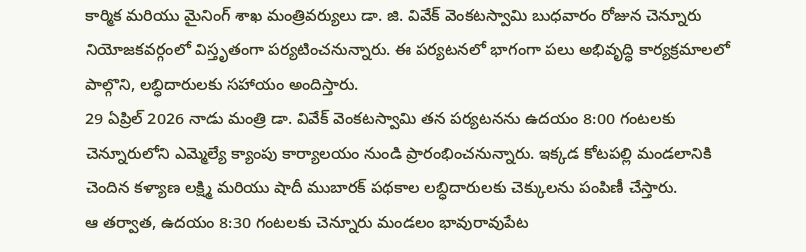కార్మిక మరియు మైనింగ్ శాఖ మంత్రివర్యులు డా. జి. వివేక్ వెంకటస్వామి బుధవారం రోజున చెన్నూరు నియోజకవర్గంలో విస్తృతంగా పర్యటించనున్నారు. ఈ పర్యటనలో భాగంగా పలు అభివృద్ధి కార్యక్రమాలలో పాల్గొని, లబ్ధిదారులకు సహాయం అందిస్తారు.
29 ఏప్రిల్ 2026 నాడు మంత్రి డా. వివేక్ వెంకటస్వామి తన పర్యటనను ఉదయం 8:00 గంటలకు చెన్నూరులోని ఎమ్మెల్యే క్యాంపు కార్యాలయం నుండి ప్రారంభించనున్నారు. ఇక్కడ కోటపల్లి మండలానికి చెందిన కళ్యాణ లక్ష్మి మరియు షాదీ ముబారక్ పథకాల లబ్ధిదారులకు చెక్కులను పంపిణీ చేస్తారు.
ఆ తర్వాత, ఉదయం 8:30 గంటలకు చెన్నూరు మండలం భావురావుపేట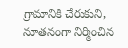గ్రామానికి చేరుకుని, నూతనంగా నిర్మించిన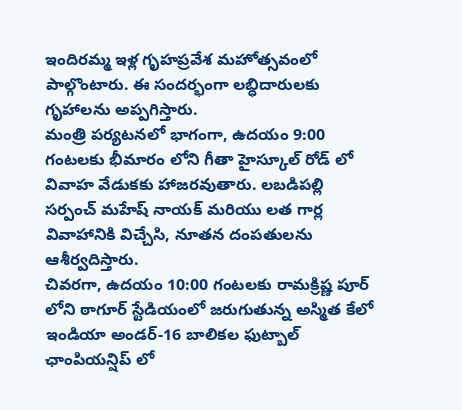ఇందిరమ్మ ఇళ్ల గృహప్రవేశ మహోత్సవంలో పాల్గొంటారు. ఈ సందర్భంగా లబ్ధిదారులకు గృహాలను అప్పగిస్తారు.
మంత్రి పర్యటనలో భాగంగా, ఉదయం 9:00 గంటలకు భీమారం లోని గీతా హైస్కూల్ రోడ్ లో వివాహ వేడుకకు హాజరవుతారు. లబడిపల్లి సర్పంచ్ మహేష్ నాయక్ మరియు లత గార్ల వివాహానికి విచ్చేసి, నూతన దంపతులను ఆశీర్వదిస్తారు.
చివరగా, ఉదయం 10:00 గంటలకు రామక్రిష్ణ పూర్ లోని ఠాగూర్ స్టేడియంలో జరుగుతున్న అస్మిత కేలో ఇండియా అండర్-16 బాలికల ఫుట్బాల్ ఛాంపియన్షిప్ లో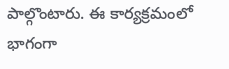పాల్గొంటారు. ఈ కార్యక్రమంలో భాగంగా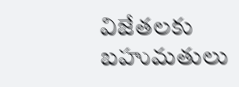విజేతలకు బహుమతులు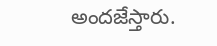అందజేస్తారు.